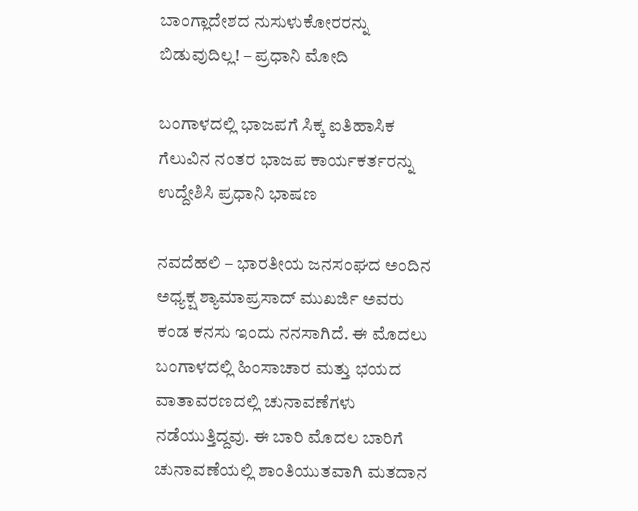ಬಾಂಗ್ಲಾದೇಶದ ನುಸುಳುಕೋರರನ್ನು ಬಿಡುವುದಿಲ್ಲ! – ಪ್ರಧಾನಿ ಮೋದಿ

ಬಂಗಾಳದಲ್ಲಿ ಭಾಜಪಗೆ ಸಿಕ್ಕ ಐತಿಹಾಸಿಕ ಗೆಲುವಿನ ನಂತರ ಭಾಜಪ ಕಾರ್ಯಕರ್ತರನ್ನು ಉದ್ದೇಶಿಸಿ ಪ್ರಧಾನಿ ಭಾಷಣ

ನವದೆಹಲಿ – ಭಾರತೀಯ ಜನಸಂಘದ ಅಂದಿನ ಅಧ್ಯಕ್ಷ ಶ್ಯಾಮಾಪ್ರಸಾದ್ ಮುಖರ್ಜಿ ಅವರು ಕಂಡ ಕನಸು ಇಂದು ನನಸಾಗಿದೆ. ಈ ಮೊದಲು ಬಂಗಾಳದಲ್ಲಿ ಹಿಂಸಾಚಾರ ಮತ್ತು ಭಯದ ವಾತಾವರಣದಲ್ಲಿ ಚುನಾವಣೆಗಳು ನಡೆಯುತ್ತಿದ್ದವು. ಈ ಬಾರಿ ಮೊದಲ ಬಾರಿಗೆ ಚುನಾವಣೆಯಲ್ಲಿ ಶಾಂತಿಯುತವಾಗಿ ಮತದಾನ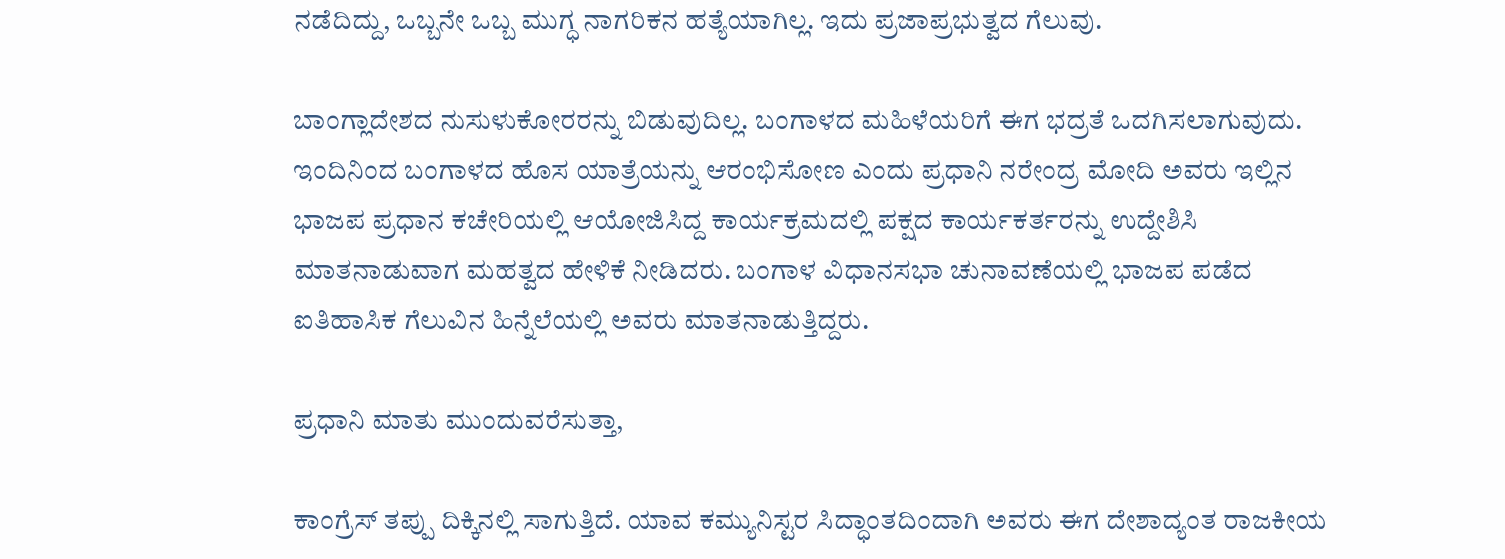ನಡೆದಿದ್ದು, ಒಬ್ಬನೇ ಒಬ್ಬ ಮುಗ್ಧ ನಾಗರಿಕನ ಹತ್ಯೆಯಾಗಿಲ್ಲ. ಇದು ಪ್ರಜಾಪ್ರಭುತ್ವದ ಗೆಲುವು.

ಬಾಂಗ್ಲಾದೇಶದ ನುಸುಳುಕೋರರನ್ನು ಬಿಡುವುದಿಲ್ಲ. ಬಂಗಾಳದ ಮಹಿಳೆಯರಿಗೆ ಈಗ ಭದ್ರತೆ ಒದಗಿಸಲಾಗುವುದು. ಇಂದಿನಿಂದ ಬಂಗಾಳದ ಹೊಸ ಯಾತ್ರೆಯನ್ನು ಆರಂಭಿಸೋಣ ಎಂದು ಪ್ರಧಾನಿ ನರೇಂದ್ರ ಮೋದಿ ಅವರು ಇಲ್ಲಿನ ಭಾಜಪ ಪ್ರಧಾನ ಕಚೇರಿಯಲ್ಲಿ ಆಯೋಜಿಸಿದ್ದ ಕಾರ್ಯಕ್ರಮದಲ್ಲಿ ಪಕ್ಷದ ಕಾರ್ಯಕರ್ತರನ್ನು ಉದ್ದೇಶಿಸಿ ಮಾತನಾಡುವಾಗ ಮಹತ್ವದ ಹೇಳಿಕೆ ನೀಡಿದರು. ಬಂಗಾಳ ವಿಧಾನಸಭಾ ಚುನಾವಣೆಯಲ್ಲಿ ಭಾಜಪ ಪಡೆದ ಐತಿಹಾಸಿಕ ಗೆಲುವಿನ ಹಿನ್ನೆಲೆಯಲ್ಲಿ ಅವರು ಮಾತನಾಡುತ್ತಿದ್ದರು.

ಪ್ರಧಾನಿ ಮಾತು ಮುಂದುವರೆಸುತ್ತಾ,

ಕಾಂಗ್ರೆಸ್ ತಪ್ಪು ದಿಕ್ಕಿನಲ್ಲಿ ಸಾಗುತ್ತಿದೆ. ಯಾವ ಕಮ್ಯುನಿಸ್ಟರ ಸಿದ್ಧಾಂತದಿಂದಾಗಿ ಅವರು ಈಗ ದೇಶಾದ್ಯಂತ ರಾಜಕೀಯ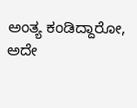ಅಂತ್ಯ ಕಂಡಿದ್ದಾರೋ, ಅದೇ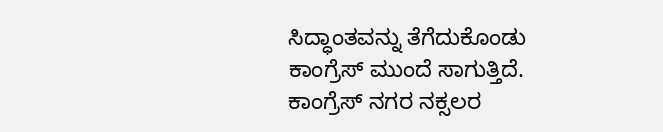ಸಿದ್ಧಾಂತವನ್ನು ತೆಗೆದುಕೊಂಡು ಕಾಂಗ್ರೆಸ್ ಮುಂದೆ ಸಾಗುತ್ತಿದೆ. ಕಾಂಗ್ರೆಸ್ ನಗರ ನಕ್ಸಲರ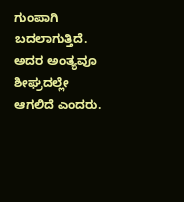ಗುಂಪಾಗಿ ಬದಲಾಗುತ್ತಿದೆ. ಅದರ ಅಂತ್ಯವೂ ಶೀಘ್ರದಲ್ಲೇ ಆಗಲಿದೆ ಎಂದರು.